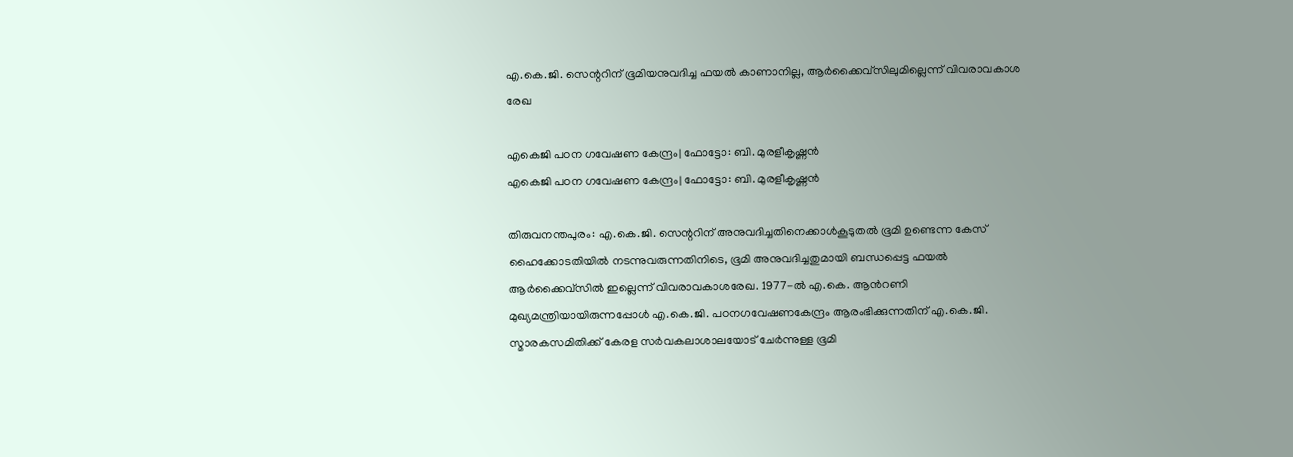എ.കെ.ജി. സെന്ററിന് ഭൂമിയനുവദിച്ച ഫയൽ കാണാനില്ല, ആർക്കൈവ്‌സിലുമില്ലെന്ന് വിവരാവകാശ രേഖ

എകെജി പഠന ഗവേഷണ കേന്ദ്രം| ഫോട്ടോ: ബി. മുരളീകൃഷ്ണന്‍
എകെജി പഠന ഗവേഷണ കേന്ദ്രം| ഫോട്ടോ: ബി. മുരളീകൃഷ്ണന്‍

തിരുവനന്തപുരം: എ.കെ.ജി. സെന്ററിന് അനുവദിച്ചതിനെക്കാൾകൂടുതൽ ഭൂമി ഉണ്ടെന്ന കേസ് ഹൈക്കോടതിയിൽ നടന്നുവരുന്നതിനിടെ, ഭൂമി അനുവദിച്ചതുമായി ബന്ധപ്പെട്ട ഫയൽ ആർക്കൈവ്‌സിൽ ഇല്ലെന്ന് വിവരാവകാശരേഖ. 1977-ൽ എ.കെ. ആൻറണി മുഖ്യമന്ത്രിയായിരുന്നപ്പോൾ എ.കെ.ജി. പഠനഗവേഷണകേന്ദ്രം ആരംഭിക്കുന്നതിന് എ.കെ.ജി. സ്മാരകസമിതിക്ക് കേരള സർവകലാശാലയോട് ചേർന്നുള്ള ഭൂമി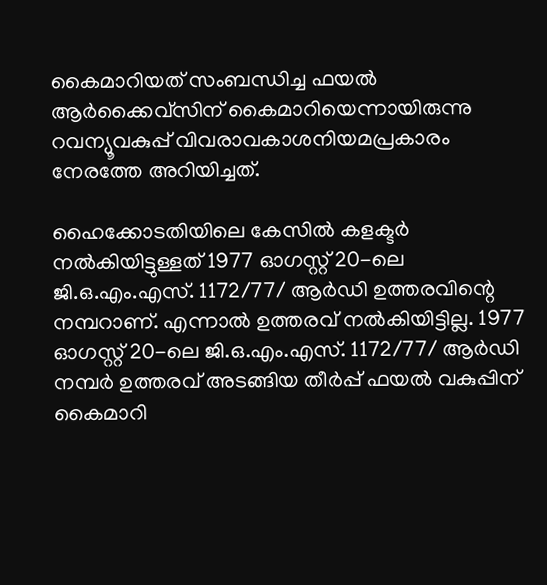കൈമാറിയത് സംബന്ധിച്ച ഫയൽ ആർക്കൈവ്‌സിന് കൈമാറിയെന്നായിരുന്നു റവന്യൂവകുപ്പ് വിവരാവകാശനിയമപ്രകാരം നേരത്തേ അറിയിച്ചത്.

ഹൈക്കോടതിയിലെ കേസിൽ കളക്ടർ നൽകിയിട്ടുള്ളത് 1977 ഓഗസ്റ്റ്‌ 20-ലെ ജി.ഒ.എം.എസ്. 1172/77/ ആർഡി ഉത്തരവിന്റെ നമ്പറാണ്. എന്നാൽ ഉത്തരവ് നൽകിയിട്ടില്ല. 1977 ഓഗസ്റ്റ്‌ 20-ലെ ജി.ഒ.എം.എസ്. 1172/77/ ആർഡി നമ്പർ ഉത്തരവ് അടങ്ങിയ തീർപ്പ് ഫയൽ വകുപ്പിന് കൈമാറി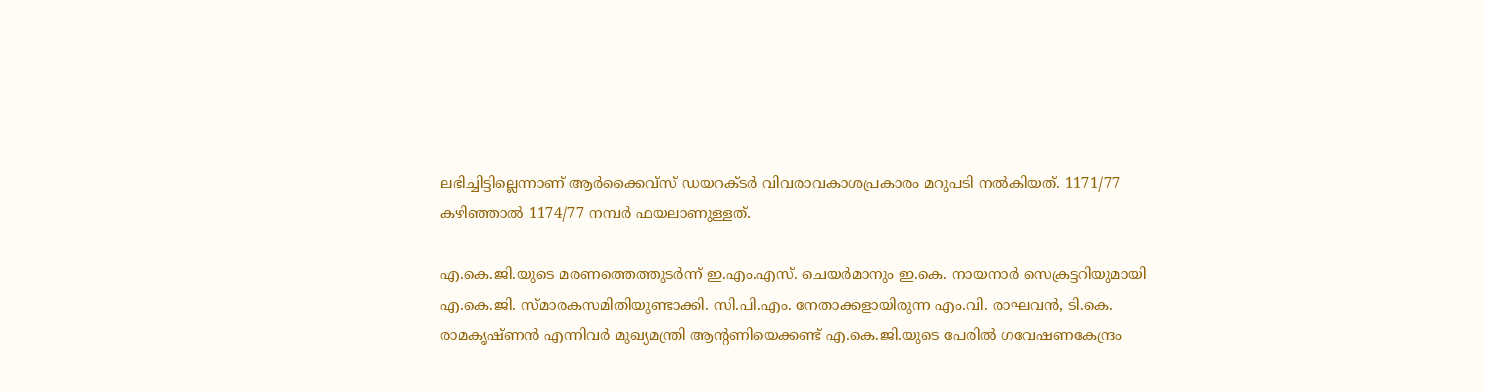ലഭിച്ചിട്ടില്ലെന്നാണ് ആർക്കൈവ്‌സ് ഡയറക്ടർ വിവരാവകാശപ്രകാരം മറുപടി നൽകിയത്. 1171/77 കഴിഞ്ഞാൽ 1174/77 നമ്പർ ഫയലാണുള്ളത്.

എ.കെ.ജി.യുടെ മരണത്തെത്തുടർന്ന് ഇ.എം.എസ്. ചെയർമാനും ഇ.കെ. നായനാർ സെക്രട്ടറിയുമായി എ.കെ.ജി. സ്മാരകസമിതിയുണ്ടാക്കി. സി.പി.എം. നേതാക്കളായിരുന്ന എം.വി. രാഘവൻ, ടി.കെ. രാമകൃഷ്ണൻ എന്നിവർ മുഖ്യമന്ത്രി ആന്റണിയെക്കണ്ട് എ.കെ.ജി.യുടെ പേരിൽ ഗവേഷണകേന്ദ്രം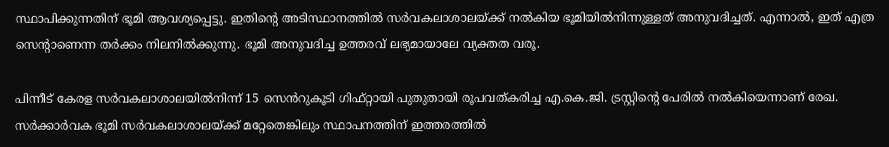സ്ഥാപിക്കുന്നതിന് ഭൂമി ആവശ്യപ്പെട്ടു. ഇതിന്റെ അടിസ്ഥാനത്തിൽ സർവകലാശാലയ്ക്ക് നൽകിയ ഭൂമിയിൽനിന്നുള്ളത്‌ അനുവദിച്ചത്. എന്നാൽ, ഇത് എത്ര സെന്റാണെന്ന തർക്കം നിലനിൽക്കുന്നു. ഭൂമി അനുവദിച്ച ഉത്തരവ് ലഭ്യമായാലേ വ്യക്തത വരൂ.

പിന്നീട് കേരള സർവകലാശാലയിൽനിന്ന് 15 സെൻറുകൂടി ഗിഫ്റ്റായി പുതുതായി രൂപവത്കരിച്ച എ.കെ.ജി. ട്രസ്റ്റിന്റെ പേരിൽ നൽകിയെന്നാണ് രേഖ. സർക്കാർവക ഭൂമി സർവകലാശാലയ്ക്ക് മറ്റേതെങ്കിലും സ്ഥാപനത്തിന് ഇത്തരത്തിൽ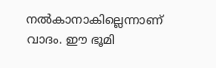നൽകാനാകില്ലെന്നാണ് വാദം. ഈ ഭൂമി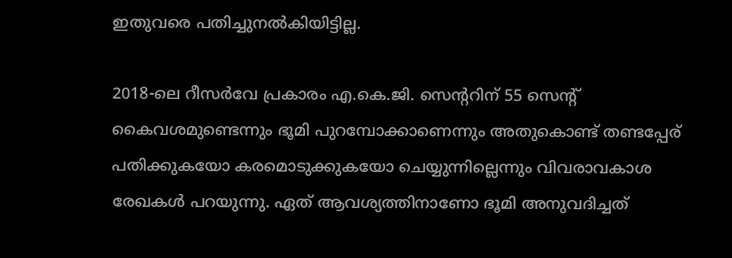ഇതുവരെ പതിച്ചുനൽകിയിട്ടില്ല.

2018-ലെ റീസർവേ പ്രകാരം എ.കെ.ജി. സെന്ററിന് 55 സെന്റ് കൈവശമുണ്ടെന്നും ഭൂമി പുറമ്പോക്കാണെന്നും അതുകൊണ്ട് തണ്ടപ്പേര് പതിക്കുകയോ കരമൊടുക്കുകയോ ചെയ്യുന്നില്ലെന്നും വിവരാവകാശ രേഖകൾ പറയുന്നു. ഏത് ആവശ്യത്തിനാണോ ഭൂമി അനുവദിച്ചത്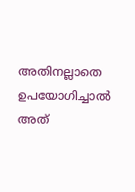അതിനല്ലാതെ ഉപയോഗിച്ചാൽ അത്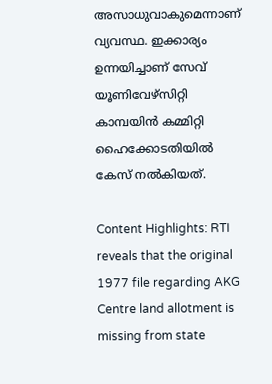അസാധുവാകുമെന്നാണ് വ്യവസ്ഥ. ഇക്കാര്യം ഉന്നയിച്ചാണ് സേവ് യൂണിവേഴ്‌സിറ്റി കാമ്പയിൻ കമ്മിറ്റി ഹൈക്കോടതിയിൽ കേസ് നൽകിയത്.

Content Highlights: RTI reveals that the original 1977 file regarding AKG Centre land allotment is missing from state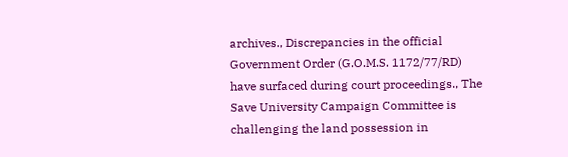archives., Discrepancies in the official Government Order (G.O.M.S. 1172/77/RD) have surfaced during court proceedings., The Save University Campaign Committee is challenging the land possession in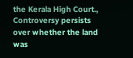the Kerala High Court., Controversy persists over whether the land was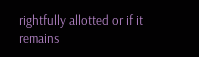rightfully allotted or if it remains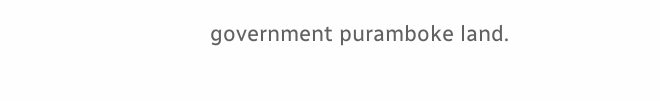government puramboke land.